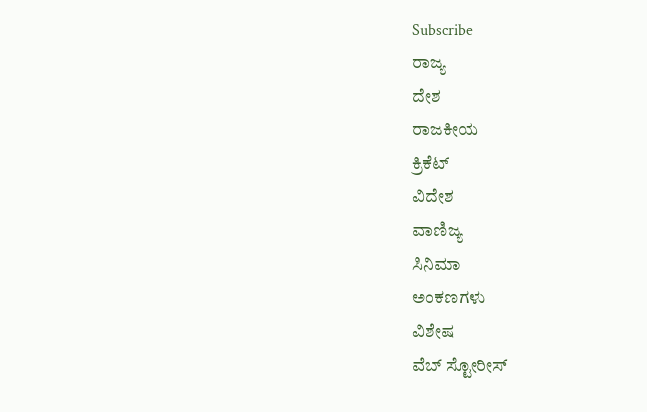Subscribe
ರಾಜ್ಯ
ದೇಶ
ರಾಜಕೀಯ
ಕ್ರಿಕೆಟ್
ವಿದೇಶ
ವಾಣಿಜ್ಯ
ಸಿನಿಮಾ
ಅಂಕಣಗಳು
ವಿಶೇಷ
ವೆಬ್ ಸ್ಟೋರೀಸ್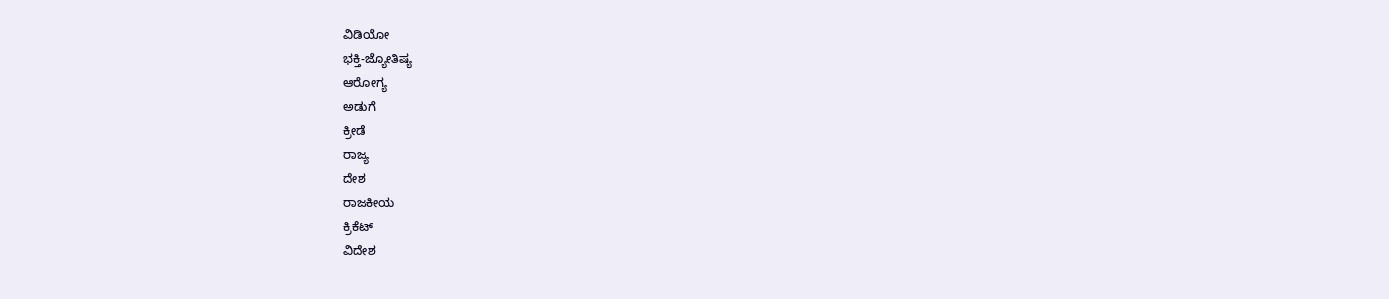ವಿಡಿಯೋ
ಭಕ್ತಿ-ಜ್ಯೋತಿಷ್ಯ
ಆರೋಗ್ಯ
ಅಡುಗೆ
ಕ್ರೀಡೆ
ರಾಜ್ಯ
ದೇಶ
ರಾಜಕೀಯ
ಕ್ರಿಕೆಟ್
ವಿದೇಶ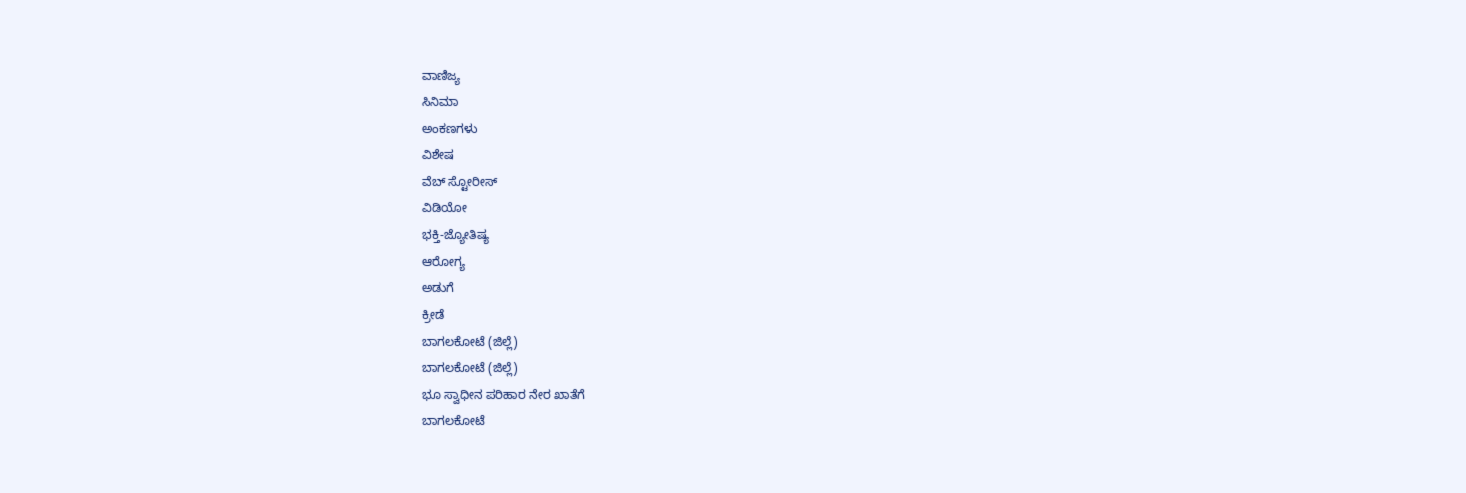ವಾಣಿಜ್ಯ
ಸಿನಿಮಾ
ಅಂಕಣಗಳು
ವಿಶೇಷ
ವೆಬ್ ಸ್ಟೋರೀಸ್
ವಿಡಿಯೋ
ಭಕ್ತಿ-ಜ್ಯೋತಿಷ್ಯ
ಆರೋಗ್ಯ
ಅಡುಗೆ
ಕ್ರೀಡೆ
ಬಾಗಲಕೋಟೆ (ಜಿಲ್ಲೆ)
ಬಾಗಲಕೋಟೆ (ಜಿಲ್ಲೆ)
ಭೂ ಸ್ವಾಧೀನ ಪರಿಹಾರ ನೇರ ಖಾತೆಗೆ
ಬಾಗಲಕೋಟೆ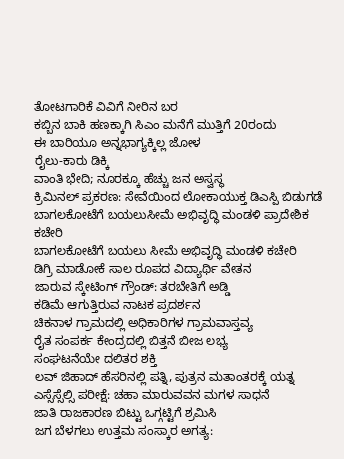ತೋಟಗಾರಿಕೆ ವಿವಿಗೆ ನೀರಿನ ಬರ
ಕಬ್ಬಿನ ಬಾಕಿ ಹಣಕ್ಕಾಗಿ ಸಿಎಂ ಮನೆಗೆ ಮುತ್ತಿಗೆ 20ರಂದು
ಈ ಬಾರಿಯೂ ಅನ್ನಭಾಗ್ಯಕ್ಕಿಲ್ಲ ಜೋಳ
ರೈಲು-ಕಾರು ಡಿಕ್ಕಿ
ವಾಂತಿ ಭೇದಿ; ನೂರಕ್ಕೂ ಹೆಚ್ಚು ಜನ ಅಸ್ವಸ್ಥ
ಕ್ರಿಮಿನಲ್ ಪ್ರಕರಣ: ಸೇವೆಯಿಂದ ಲೋಕಾಯುಕ್ತ ಡಿಎಸ್ಪಿ ಬಿಡುಗಡೆ
ಬಾಗಲಕೋಟೆಗೆ ಬಯಲುಸೀಮೆ ಅಭಿವೃದ್ಧಿ ಮಂಡಳಿ ಪ್ರಾದೇಶಿಕ ಕಚೇರಿ
ಬಾಗಲಕೋಟೆಗೆ ಬಯಲು ಸೀಮೆ ಅಭಿವೃದ್ಧಿ ಮಂಡಳಿ ಕಚೇರಿ
ಡಿಗ್ರಿ ಮಾಡೋಕೆ ಸಾಲ ರೂಪದ ವಿದ್ಯಾರ್ಥಿ ವೇತನ
ಜಾರುವ ಸ್ಕೇಟಿಂಗ್ ಗ್ರೌಂಡ್: ತರಬೇತಿಗೆ ಅಡ್ಡಿ
ಕಡಿಮೆ ಆಗುತ್ತಿರುವ ನಾಟಕ ಪ್ರದರ್ಶನ
ಚಿಕನಾಳ ಗ್ರಾಮದಲ್ಲಿ ಅಧಿಕಾರಿಗಳ ಗ್ರಾಮವಾಸ್ತವ್ಯ
ರೈತ ಸಂಪರ್ಕ ಕೇಂದ್ರದಲ್ಲಿ ಬಿತ್ತನೆ ಬೀಜ ಲಭ್ಯ
ಸಂಘಟನೆಯೇ ದಲಿತರ ಶಕ್ತಿ
ಲವ್ ಜಿಹಾದ್ ಹೆಸರಿನಲ್ಲಿ ಪತ್ನಿ, ಪುತ್ರನ ಮತಾಂತರಕ್ಕೆ ಯತ್ನ
ಎಸ್ಸೆಸ್ಸೆಲ್ಸಿ ಪರೀಕ್ಷೆ: ಚಹಾ ಮಾರುವವನ ಮಗಳ ಸಾಧನೆ
ಜಾತಿ ರಾಜಕಾರಣ ಬಿಟ್ಟು ಒಗ್ಗಟ್ಟಿಗೆ ಶ್ರಮಿಸಿ
ಜಗ ಬೆಳಗಲು ಉತ್ತಮ ಸಂಸ್ಕಾರ ಅಗತ್ಯ: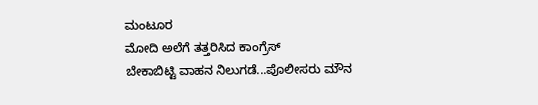ಮಂಟೂರ
ಮೋದಿ ಅಲೆಗೆ ತತ್ತರಿಸಿದ ಕಾಂಗ್ರೆಸ್
ಬೇಕಾಬಿಟ್ಟಿ ವಾಹನ ನಿಲುಗಡೆ...ಪೊಲೀಸರು ಮೌನ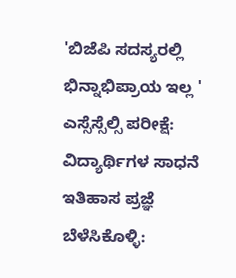'ಬಿಜೆಪಿ ಸದಸ್ಯರಲ್ಲಿ ಭಿನ್ನಾಭಿಪ್ರಾಯ ಇಲ್ಲ '
ಎಸ್ಸೆಸ್ಸೆಲ್ಸಿ ಪರೀಕ್ಷೆ: ವಿದ್ಯಾರ್ಥಿಗಳ ಸಾಧನೆ
ಇತಿಹಾಸ ಪ್ರಜ್ಞೆ ಬೆಳೆಸಿಕೊಳ್ಳಿ: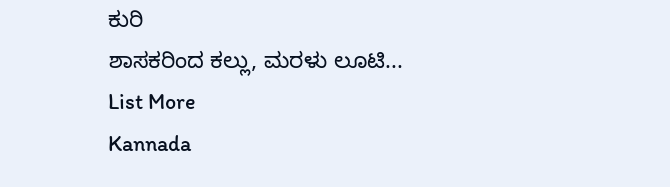ಕುರಿ
ಶಾಸಕರಿಂದ ಕಲ್ಲು, ಮರಳು ಲೂಟಿ...
List More
Kannada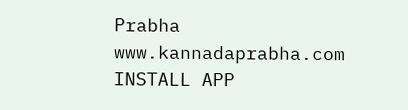Prabha
www.kannadaprabha.com
INSTALL APP